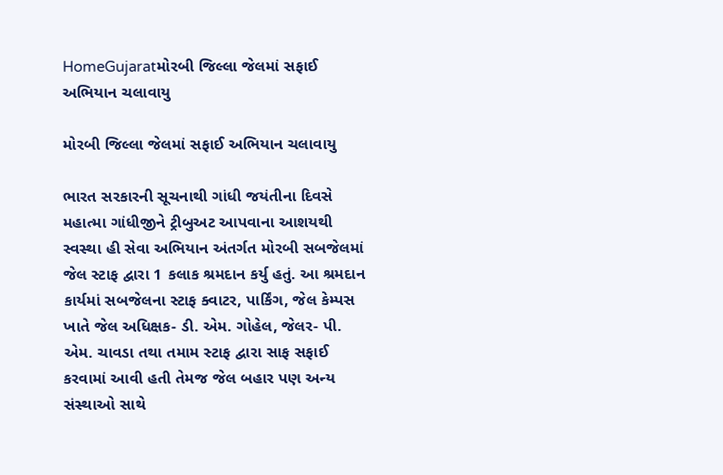HomeGujaratમોરબી જિલ્લા જેલમાં સફાઈ અભિયાન ચલાવાયુ

મોરબી જિલ્લા જેલમાં સફાઈ અભિયાન ચલાવાયુ

ભારત સરકારની સૂચનાથી ગાંધી જયંતીના દિવસે મહાત્મા ગાંધીજીને ટ્રીબુઅટ આપવાના આશયથી સ્વસ્થા હી સેવા અભિયાન અંતર્ગત મોરબી સબજેલમાં જેલ સ્ટાફ દ્વારા 1 કલાક શ્રમદાન કર્યુ હતું. આ શ્રમદાન કાર્યમાં સબજેલના સ્ટાફ ક્વાટર, પાર્કિંગ, જેલ કેમ્પસ ખાતે જેલ અધિક્ષક- ડી. એમ. ગોહેલ, જેલર- પી. એમ. ચાવડા તથા તમામ સ્ટાફ દ્વારા સાફ સફાઈ કરવામાં આવી હતી તેમજ જેલ બહાર પણ અન્ય સંસ્થાઓ સાથે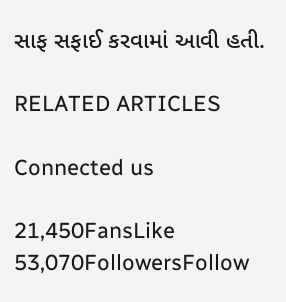સાફ સફાઈ કરવામાં આવી હતી.

RELATED ARTICLES

Connected us

21,450FansLike
53,070FollowersFollow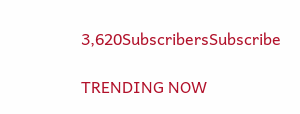3,620SubscribersSubscribe

TRENDING NOW